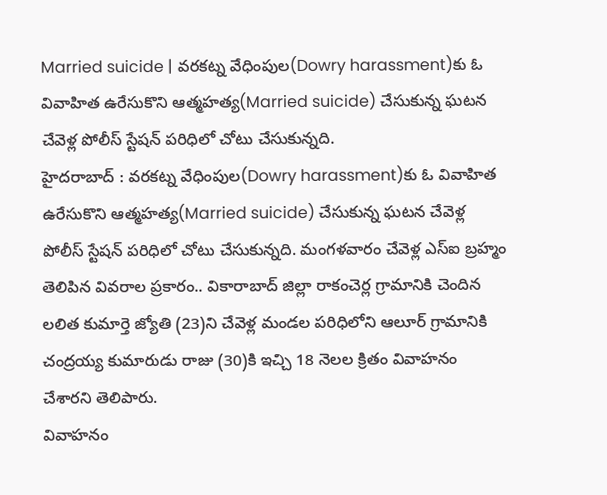Married suicide | వరకట్న వేధింపుల(Dowry harassment)కు ఓ వివాహిత ఉరేసుకొని ఆత్మహత్య(Married suicide) చేసుకున్న ఘటన చేవెళ్ల పోలీస్ స్టేషన్ పరిధిలో చోటు చేసుకున్నది.
హైదరాబాద్ : వరకట్న వేధింపుల(Dowry harassment)కు ఓ వివాహిత ఉరేసుకొని ఆత్మహత్య(Married suicide) చేసుకున్న ఘటన చేవెళ్ల పోలీస్ స్టేషన్ పరిధిలో చోటు చేసుకున్నది. మంగళవారం చేవెళ్ల ఎస్ఐ బ్రహ్మం తెలిపిన వివరాల ప్రకారం.. వికారాబాద్ జిల్లా రాకంచెర్ల గ్రామానికి చెందిన లలిత కుమార్తె జ్యోతి (23)ని చేవెళ్ల మండల పరిధిలోని ఆలూర్ గ్రామానికి చంద్రయ్య కుమారుడు రాజు (30)కి ఇచ్చి 18 నెలల క్రితం వివాహనం చేశారని తెలిపారు.
వివాహనం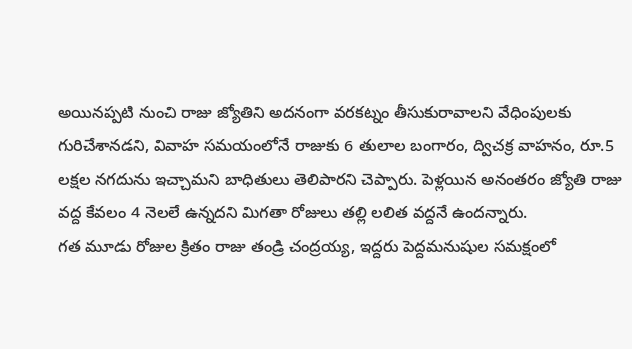అయినప్పటి నుంచి రాజు జ్యోతిని అదనంగా వరకట్నం తీసుకురావాలని వేధింపులకు గురిచేశానడని, వివాహ సమయంలోనే రాజుకు 6 తులాల బంగారం, ద్విచక్ర వాహనం, రూ.5 లక్షల నగదును ఇచ్చామని బాధితులు తెలిపారని చెప్పారు. పెళ్లయిన అనంతరం జ్యోతి రాజు వద్ద కేవలం 4 నెలలే ఉన్నదని మిగతా రోజులు తల్లి లలిత వద్దనే ఉందన్నారు.
గత మూడు రోజుల క్రితం రాజు తండ్రి చంద్రయ్య, ఇద్దరు పెద్దమనుషుల సమక్షంలో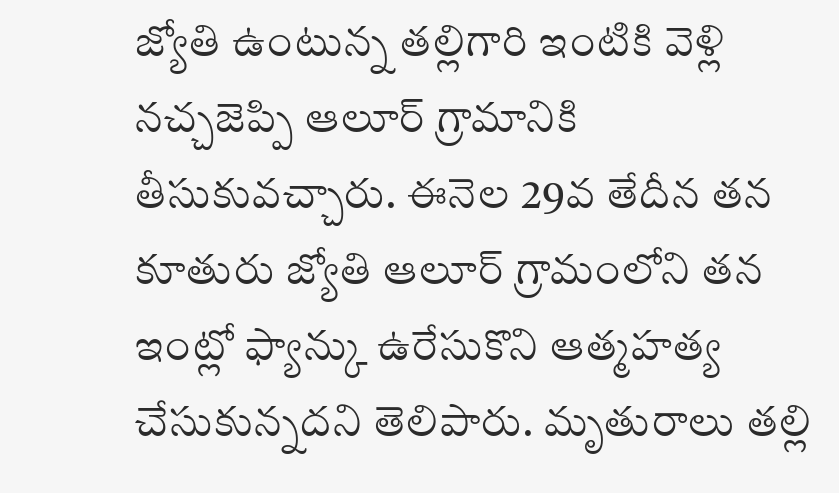జ్యోతి ఉంటున్న తల్లిగారి ఇంటికి వెళ్లి నచ్చజెప్పి ఆలూర్ గ్రామానికి తీసుకువచ్చారు. ఈనెల 29వ తేదీన తన కూతురు జ్యోతి ఆలూర్ గ్రామంలోని తన ఇంట్లో ఫ్యాన్కు ఉరేసుకొని ఆత్మహత్య చేసుకున్నదని తెలిపారు. మృతురాలు తల్లి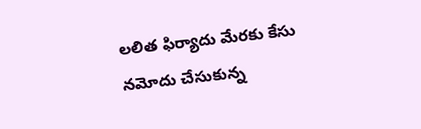లలిత ఫిర్యాదు మేరకు కేసు నమోదు చేసుకున్న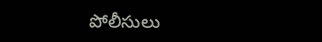పోలీసులు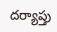దర్యాప్తు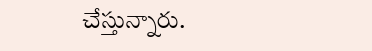చేస్తున్నారు.